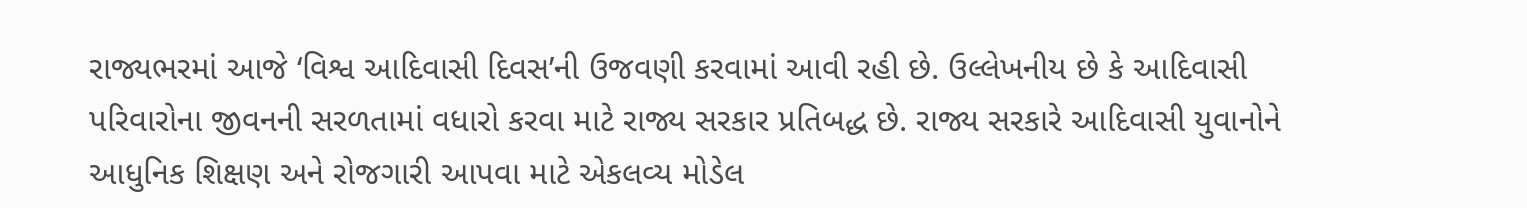રાજ્યભરમાં આજે ‘વિશ્વ આદિવાસી દિવસ’ની ઉજવણી કરવામાં આવી રહી છે. ઉલ્લેખનીય છે કે આદિવાસી પરિવારોના જીવનની સરળતામાં વધારો કરવા માટે રાજ્ય સરકાર પ્રતિબદ્ધ છે. રાજ્ય સરકારે આદિવાસી યુવાનોને આધુનિક શિક્ષણ અને રોજગારી આપવા માટે એકલવ્ય મોડેલ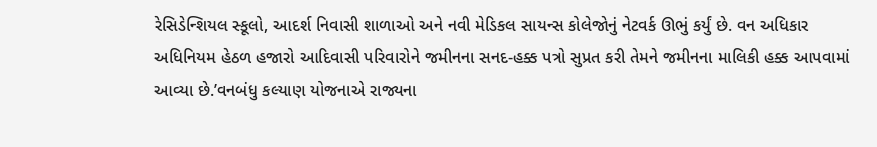રેસિડેન્શિયલ સ્કૂલો, આદર્શ નિવાસી શાળાઓ અને નવી મેડિકલ સાયન્સ કોલેજોનું નેટવર્ક ઊભું કર્યું છે. વન અધિકાર અધિનિયમ હેઠળ હજારો આદિવાસી પરિવારોને જમીનના સનદ-હક્ક પત્રો સુપ્રત કરી તેમને જમીનના માલિકી હક્ક આપવામાં આવ્યા છે.’વનબંધુ કલ્યાણ યોજનાએ રાજ્યના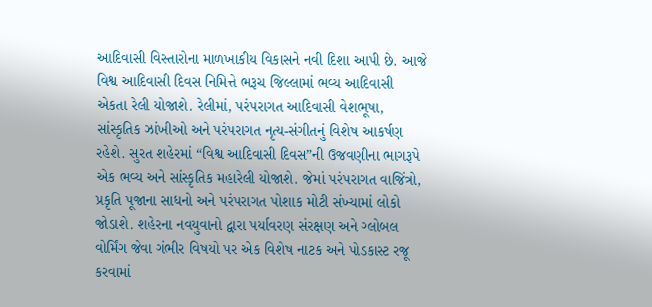આદિવાસી વિસ્તારોના માળખાકીય વિકાસને નવી દિશા આપી છે. આજે વિશ્વ આદિવાસી દિવસ નિમિત્તે ભરૂચ જિલ્લામાં ભવ્ય આદિવાસી એકતા રેલી યોજાશે. રેલીમાં, પરંપરાગત આદિવાસી વેશભૂષા, સાંસ્કૃતિક ઝાંખીઓ અને પરંપરાગત નૃત્ય-સંગીતનું વિશેષ આકર્ષણ રહેશે. સુરત શહેરમાં “વિશ્વ આદિવાસી દિવસ”ની ઉજવણીના ભાગરૂપે એક ભવ્ય અને સાંસ્કૃતિક મહારેલી યોજાશે. જેમાં પરંપરાગત વાજિંત્રો, પ્રકૃતિ પૂજાના સાધનો અને પરંપરાગત પોશાક મોટી સંખ્યામાં લોકો જોડાશે. શહેરના નવયુવાનો દ્વારા પર્યાવરણ સંરક્ષણ અને ગ્લોબલ વોર્મિંગ જેવા ગંભીર વિષયો પર એક વિશેષ નાટક અને પોડકાસ્ટ રજૂ કરવામાં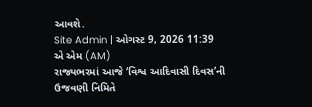આવશે.
Site Admin | ઓગસ્ટ 9, 2026 11:39 એ એમ (AM)
રાજ્યભરમાં આજે ‘વિશ્વ આદિવાસી દિવસ’ની ઉજવણી નિમિતે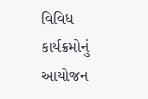વિવિધ કાર્યક્રમોનું આયોજન